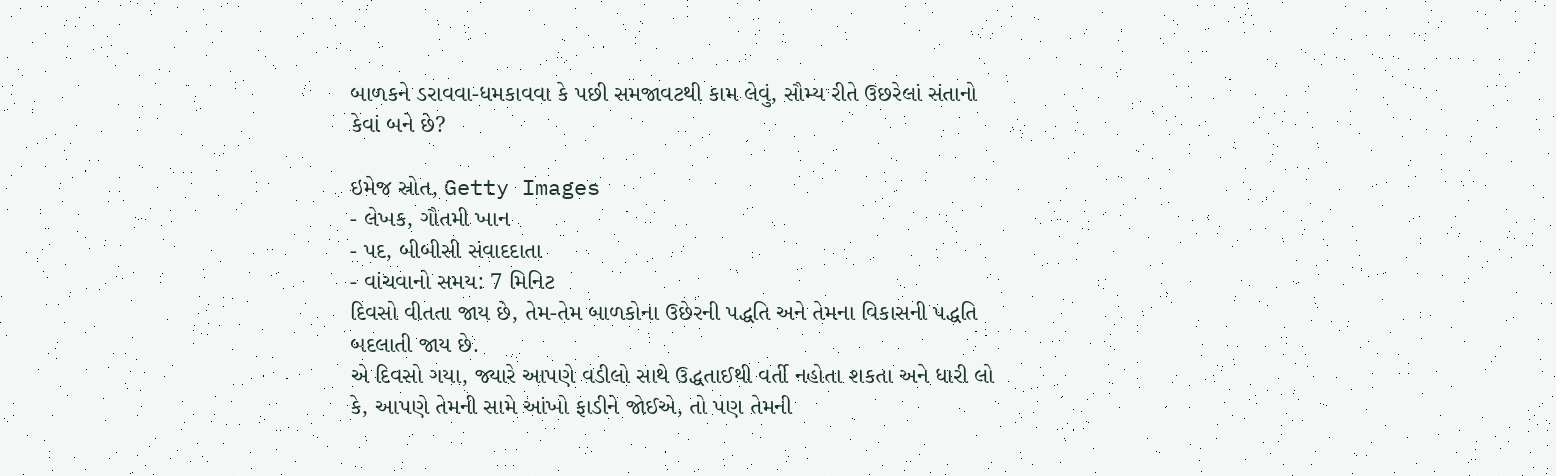બાળકને ડરાવવા-ધમકાવવા કે પછી સમજાવટથી કામ લેવું, સૌમ્ય રીતે ઉછરેલાં સંતાનો કેવાં બને છે?

ઇમેજ સ્રોત, Getty Images
- લેખક, ગૌતમી ખાન
- પદ, બીબીસી સંવાદદાતા
- વાંચવાનો સમય: 7 મિનિટ
દિવસો વીતતા જાય છે, તેમ-તેમ બાળકોના ઉછેરની પદ્ધતિ અને તેમના વિકાસની પદ્ધતિ બદલાતી જાય છે.
એ દિવસો ગયા, જ્યારે આપણે વડીલો સાથે ઉદ્ધતાઈથી વર્તી નહોતા શકતા અને ધારી લો કે, આપણે તેમની સામે આંખો ફાડીને જોઈએ, તો પણ તેમની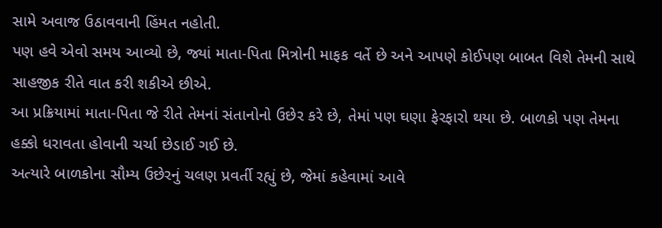સામે અવાજ ઉઠાવવાની હિંમત નહોતી.
પણ હવે એવો સમય આવ્યો છે, જ્યાં માતા-પિતા મિત્રોની માફક વર્તે છે અને આપણે કોઈપણ બાબત વિશે તેમની સાથે સાહજીક રીતે વાત કરી શકીએ છીએ.
આ પ્રક્રિયામાં માતા-પિતા જે રીતે તેમનાં સંતાનોનો ઉછેર કરે છે, તેમાં પણ ઘણા ફેરફારો થયા છે. બાળકો પણ તેમના હક્કો ધરાવતા હોવાની ચર્ચા છેડાઈ ગઈ છે.
અત્યારે બાળકોના સૌમ્ય ઉછેરનું ચલણ પ્રવર્તી રહ્યું છે, જેમાં કહેવામાં આવે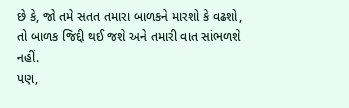છે કે, જો તમે સતત તમારા બાળકને મારશો કે વઢશો, તો બાળક જિદ્દી થઈ જશે અને તમારી વાત સાંભળશે નહીં.
પણ,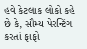હવે કેટલાક લોકો કહે છે કે, સૌમ્ય પેરન્ટિંગ કરતાં ફાફો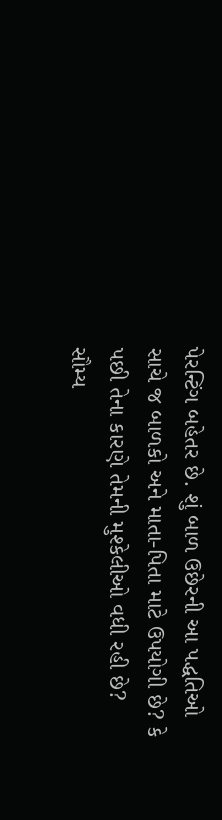પેરન્ટિંગ બહેતર છે. શું બાળ ઉછેરની આ પદ્ધતિઓ સાચે જ બાળકો અને માતા-પિતા માટે ઉપયોગી છે? કે પછી તેના કારણે તેમની મુશ્કેલીઓ વધી રહી છે?
સૌમ્ય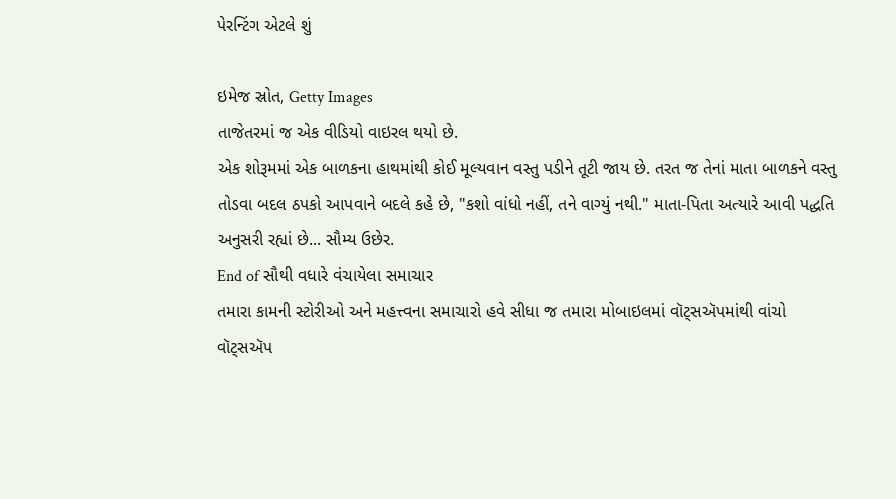પેરન્ટિંગ એટલે શું

ઇમેજ સ્રોત, Getty Images
તાજેતરમાં જ એક વીડિયો વાઇરલ થયો છે.
એક શોરૂમમાં એક બાળકના હાથમાંથી કોઈ મૂલ્યવાન વસ્તુ પડીને તૂટી જાય છે. તરત જ તેનાં માતા બાળકને વસ્તુ તોડવા બદલ ઠપકો આપવાને બદલે કહે છે, "કશો વાંધો નહીં, તને વાગ્યું નથી." માતા-પિતા અત્યારે આવી પદ્ધતિ અનુસરી રહ્યાં છે... સૌમ્ય ઉછેર.
End of સૌથી વધારે વંચાયેલા સમાચાર
તમારા કામની સ્ટોરીઓ અને મહત્ત્વના સમાચારો હવે સીધા જ તમારા મોબાઇલમાં વૉટ્સઍપમાંથી વાંચો
વૉટ્સઍપ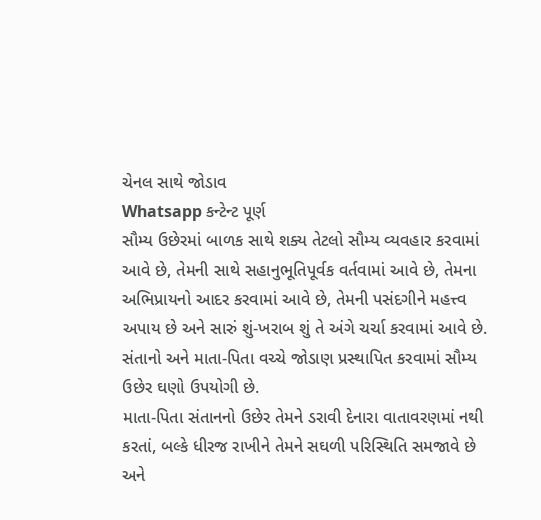ચેનલ સાથે જોડાવ
Whatsapp કન્ટેન્ટ પૂર્ણ
સૌમ્ય ઉછેરમાં બાળક સાથે શક્ય તેટલો સૌમ્ય વ્યવહાર કરવામાં આવે છે, તેમની સાથે સહાનુભૂતિપૂર્વક વર્તવામાં આવે છે, તેમના અભિપ્રાયનો આદર કરવામાં આવે છે, તેમની પસંદગીને મહત્ત્વ અપાય છે અને સારું શું-ખરાબ શું તે અંગે ચર્ચા કરવામાં આવે છે.
સંતાનો અને માતા-પિતા વચ્ચે જોડાણ પ્રસ્થાપિત કરવામાં સૌમ્ય ઉછેર ઘણો ઉપયોગી છે.
માતા-પિતા સંતાનનો ઉછેર તેમને ડરાવી દેનારા વાતાવરણમાં નથી કરતાં, બલ્કે ધીરજ રાખીને તેમને સઘળી પરિસ્થિતિ સમજાવે છે અને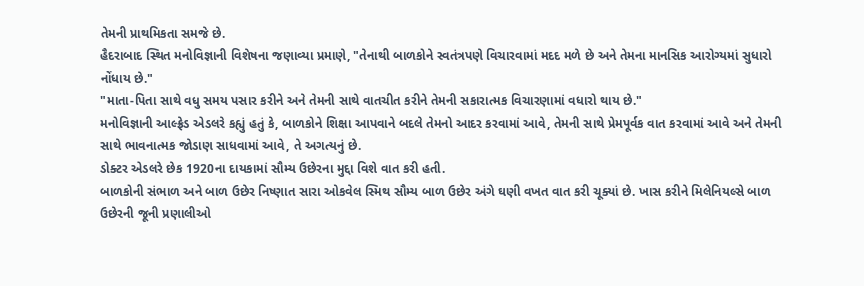તેમની પ્રાથમિકતા સમજે છે.
હૈદરાબાદ સ્થિત મનોવિજ્ઞાની વિશેષના જણાવ્યા પ્રમાણે, "તેનાથી બાળકોને સ્વતંત્રપણે વિચારવામાં મદદ મળે છે અને તેમના માનસિક આરોગ્યમાં સુધારો નોંધાય છે."
"માતા-પિતા સાથે વધુ સમય પસાર કરીને અને તેમની સાથે વાતચીત કરીને તેમની સકારાત્મક વિચારણામાં વધારો થાય છે."
મનોવિજ્ઞાની આલ્ફ્રેડ એડલરે કહ્યું હતું કે, બાળકોને શિક્ષા આપવાને બદલે તેમનો આદર કરવામાં આવે, તેમની સાથે પ્રેમપૂર્વક વાત કરવામાં આવે અને તેમની સાથે ભાવનાત્મક જોડાણ સાધવામાં આવે, તે અગત્યનું છે.
ડોક્ટર એડલરે છેક 1920ના દાયકામાં સૌમ્ય ઉછેરના મુદ્દા વિશે વાત કરી હતી.
બાળકોની સંભાળ અને બાળ ઉછેર નિષ્ણાત સારા ઓકવેલ સ્મિથ સૌમ્ય બાળ ઉછેર અંગે ઘણી વખત વાત કરી ચૂક્યાં છે. ખાસ કરીને મિલેનિયલ્સે બાળ ઉછેરની જૂની પ્રણાલીઓ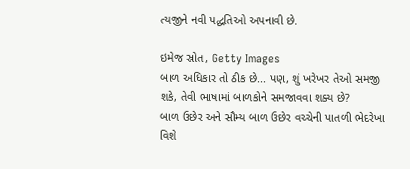ત્યજીને નવી પદ્ધતિઓ અપનાવી છે.

ઇમેજ સ્રોત, Getty Images
બાળ અધિકાર તો ઠીક છે... પણ, શું ખરેખર તેઓ સમજી શકે, તેવી ભાષામાં બાળકોને સમજાવવા શક્ય છે?
બાળ ઉછેર અને સૌમ્ય બાળ ઉછેર વચ્ચેની પાતળી ભેદરેખા વિશે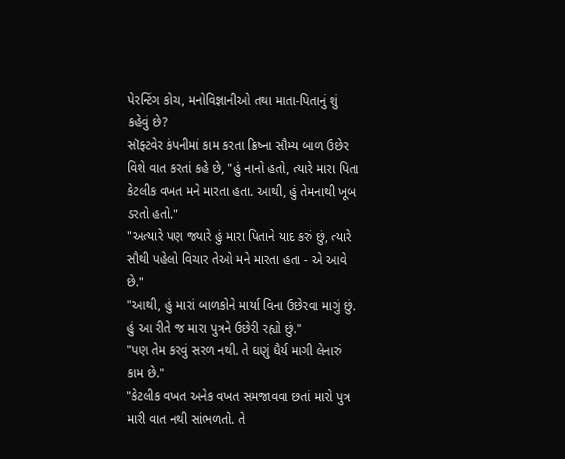પેરન્ટિંગ કોચ, મનોવિજ્ઞાનીઓ તથા માતા-પિતાનું શું કહેવું છે?
સૉફ્ટવેર કંપનીમાં કામ કરતા ક્રિષ્ના સૌમ્ય બાળ ઉછેર વિશે વાત કરતાં કહે છે, "હું નાનો હતો, ત્યારે મારા પિતા કેટલીક વખત મને મારતા હતા. આથી, હું તેમનાથી ખૂબ ડરતો હતો."
"અત્યારે પણ જ્યારે હું મારા પિતાને યાદ કરું છું, ત્યારે સૌથી પહેલો વિચાર તેઓ મને મારતા હતા - એ આવે છે."
"આથી, હું મારાં બાળકોને માર્યા વિના ઉછેરવા માગું છું. હું આ રીતે જ મારા પુત્રને ઉછેરી રહ્યો છું."
"પણ તેમ કરવું સરળ નથી. તે ઘણું ધૈર્ય માગી લેનારું કામ છે."
"કેટલીક વખત અનેક વખત સમજાવવા છતાં મારો પુત્ર મારી વાત નથી સાંભળતો. તે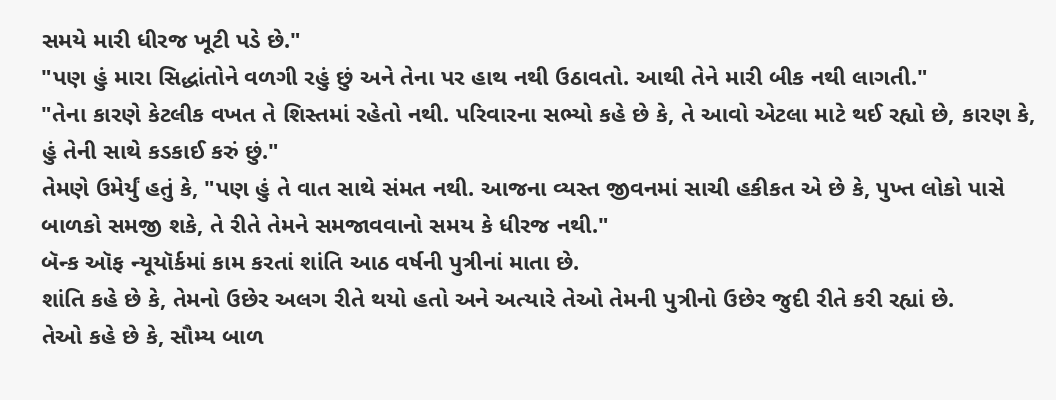સમયે મારી ધીરજ ખૂટી પડે છે."
"પણ હું મારા સિદ્ધાંતોને વળગી રહું છું અને તેના પર હાથ નથી ઉઠાવતો. આથી તેને મારી બીક નથી લાગતી."
"તેના કારણે કેટલીક વખત તે શિસ્તમાં રહેતો નથી. પરિવારના સભ્યો કહે છે કે, તે આવો એટલા માટે થઈ રહ્યો છે, કારણ કે, હું તેની સાથે કડકાઈ કરું છું."
તેમણે ઉમેર્યું હતું કે, "પણ હું તે વાત સાથે સંમત નથી. આજના વ્યસ્ત જીવનમાં સાચી હકીકત એ છે કે, પુખ્ત લોકો પાસે બાળકો સમજી શકે, તે રીતે તેમને સમજાવવાનો સમય કે ધીરજ નથી."
બૅન્ક ઑફ ન્યૂયૉર્કમાં કામ કરતાં શાંતિ આઠ વર્ષની પુત્રીનાં માતા છે.
શાંતિ કહે છે કે, તેમનો ઉછેર અલગ રીતે થયો હતો અને અત્યારે તેઓ તેમની પુત્રીનો ઉછેર જુદી રીતે કરી રહ્યાં છે.
તેઓ કહે છે કે, સૌમ્ય બાળ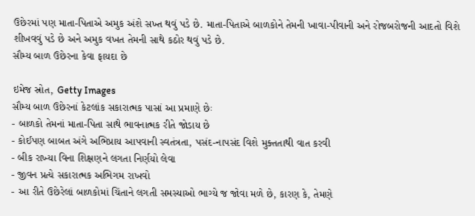ઉછેરમાં પણ માતા-પિતાએ અમુક અંશે સખ્ત થવું પડે છે. માતા-પિતાએ બાળકોને તેમની ખાવા-પીવાની અને રોજબરોજની આદતો વિશે શીખવવું પડે છે અને અમુક વખત તેમની સાથે કઠોર થવું પડે છે.
સૌમ્ય બાળ ઉછેરના કેવા ફાયદા છે

ઇમેજ સ્રોત, Getty Images
સૌમ્ય બાળ ઉછેરનાં કેટલાંક સકારાત્મક પાસાં આ પ્રમાણે છેઃ
- બાળકો તેમનાં માતા-પિતા સાથે ભાવનાત્મક રીતે જોડાય છે
- કોઈપણ બાબત અંગે અભિપ્રાય આપવાની સ્વતંત્રતા, પસંદ-નાપસંદ વિશે મુક્તતાથી વાત કરવી
- બીક રાખ્યા વિના શિક્ષણને લગતા નિર્ણયો લેવા
- જીવન પ્રત્યે સકારાત્મક અભિગમ રાખવો
- આ રીતે ઉછેરેલાં બાળકોમાં ચિંતાને લગતી સમસ્યાઓ ભાગ્યે જ જોવા મળે છે, કારણ કે, તેમણે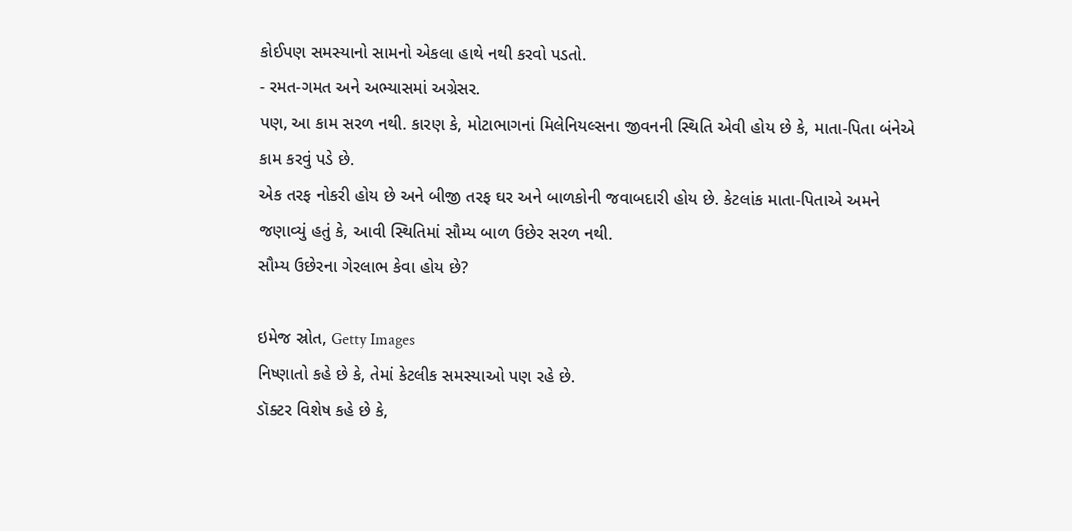કોઈપણ સમસ્યાનો સામનો એકલા હાથે નથી કરવો પડતો.
- રમત-ગમત અને અભ્યાસમાં અગ્રેસર.
પણ, આ કામ સરળ નથી. કારણ કે, મોટાભાગનાં મિલેનિયલ્સના જીવનની સ્થિતિ એવી હોય છે કે, માતા-પિતા બંનેએ કામ કરવું પડે છે.
એક તરફ નોકરી હોય છે અને બીજી તરફ ઘર અને બાળકોની જવાબદારી હોય છે. કેટલાંક માતા-પિતાએ અમને જણાવ્યું હતું કે, આવી સ્થિતિમાં સૌમ્ય બાળ ઉછેર સરળ નથી.
સૌમ્ય ઉછેરના ગેરલાભ કેવા હોય છે?

ઇમેજ સ્રોત, Getty Images
નિષ્ણાતો કહે છે કે, તેમાં કેટલીક સમસ્યાઓ પણ રહે છે.
ડૉક્ટર વિશેષ કહે છે કે,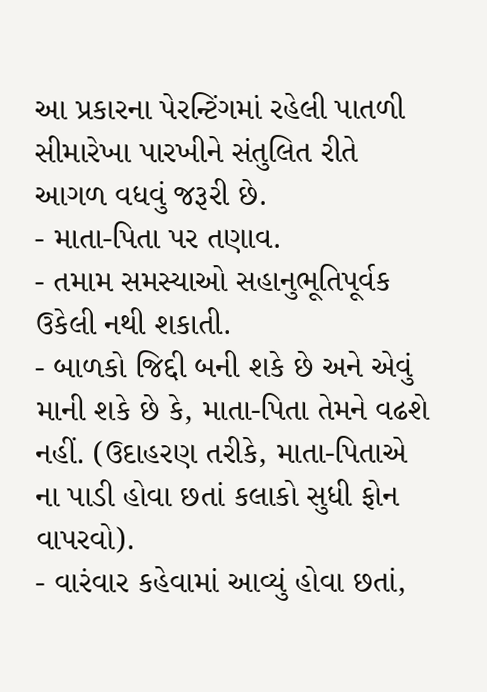આ પ્રકારના પેરન્ટિંગમાં રહેલી પાતળી સીમારેખા પારખીને સંતુલિત રીતે આગળ વધવું જરૂરી છે.
- માતા-પિતા પર તણાવ.
- તમામ સમસ્યાઓ સહાનુભૂતિપૂર્વક ઉકેલી નથી શકાતી.
- બાળકો જિદ્દી બની શકે છે અને એવું માની શકે છે કે, માતા-પિતા તેમને વઢશે નહીં. (ઉદાહરણ તરીકે, માતા-પિતાએ ના પાડી હોવા છતાં કલાકો સુધી ફોન વાપરવો).
- વારંવાર કહેવામાં આવ્યું હોવા છતાં,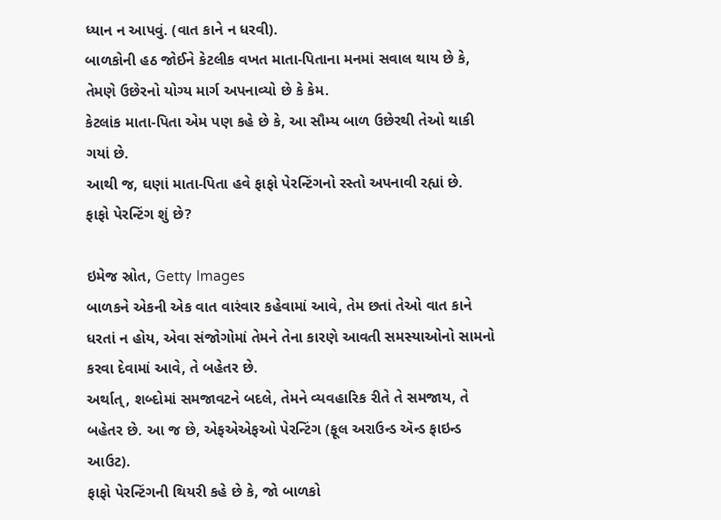ધ્યાન ન આપવું. (વાત કાને ન ધરવી).
બાળકોની હઠ જોઈને કેટલીક વખત માતા-પિતાના મનમાં સવાલ થાય છે કે, તેમણે ઉછેરનો યોગ્ય માર્ગ અપનાવ્યો છે કે કેમ.
કેટલાંક માતા-પિતા એમ પણ કહે છે કે, આ સૌમ્ય બાળ ઉછેરથી તેઓ થાકી ગયાં છે.
આથી જ, ઘણાં માતા-પિતા હવે ફાફો પેરન્ટિંગનો રસ્તો અપનાવી રહ્યાં છે.
ફાફો પેરન્ટિંગ શું છે?

ઇમેજ સ્રોત, Getty Images
બાળકને એકની એક વાત વારંવાર કહેવામાં આવે, તેમ છતાં તેઓ વાત કાને ધરતાં ન હોય, એવા સંજોગોમાં તેમને તેના કારણે આવતી સમસ્યાઓનો સામનો કરવા દેવામાં આવે, તે બહેતર છે.
અર્થાત્, શબ્દોમાં સમજાવટને બદલે, તેમને વ્યવહારિક રીતે તે સમજાય, તે બહેતર છે. આ જ છે, એફએએફઓ પેરન્ટિંગ (ફૂલ અરાઉન્ડ ઍન્ડ ફાઇન્ડ આઉટ).
ફાફો પેરન્ટિંગની થિયરી કહે છે કે, જો બાળકો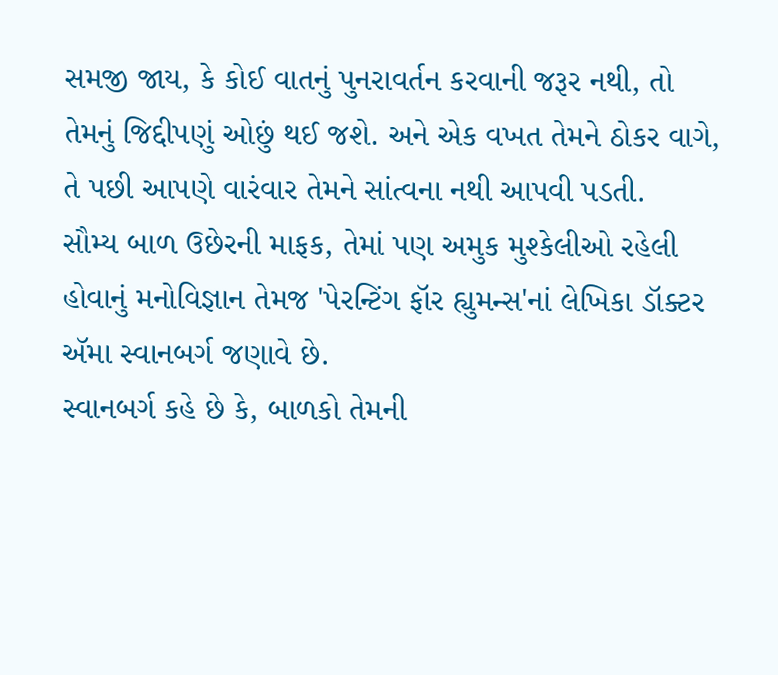સમજી જાય, કે કોઈ વાતનું પુનરાવર્તન કરવાની જરૂર નથી, તો તેમનું જિદ્દીપણું ઓછું થઈ જશે. અને એક વખત તેમને ઠોકર વાગે, તે પછી આપણે વારંવાર તેમને સાંત્વના નથી આપવી પડતી.
સૌમ્ય બાળ ઉછેરની માફક, તેમાં પણ અમુક મુશ્કેલીઓ રહેલી હોવાનું મનોવિજ્ઞાન તેમજ 'પેરન્ટિંગ ફૉર હ્યુમન્સ'નાં લેખિકા ડૉક્ટર ઍમા સ્વાનબર્ગ જણાવે છે.
સ્વાનબર્ગ કહે છે કે, બાળકો તેમની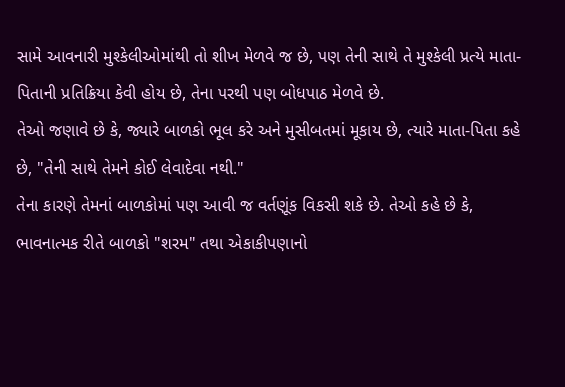સામે આવનારી મુશ્કેલીઓમાંથી તો શીખ મેળવે જ છે, પણ તેની સાથે તે મુશ્કેલી પ્રત્યે માતા-પિતાની પ્રતિક્રિયા કેવી હોય છે, તેના પરથી પણ બોધપાઠ મેળવે છે.
તેઓ જણાવે છે કે, જ્યારે બાળકો ભૂલ કરે અને મુસીબતમાં મૂકાય છે, ત્યારે માતા-પિતા કહે છે, "તેની સાથે તેમને કોઈ લેવાદેવા નથી."
તેના કારણે તેમનાં બાળકોમાં પણ આવી જ વર્તણૂંક વિકસી શકે છે. તેઓ કહે છે કે, ભાવનાત્મક રીતે બાળકો "શરમ" તથા એકાકીપણાનો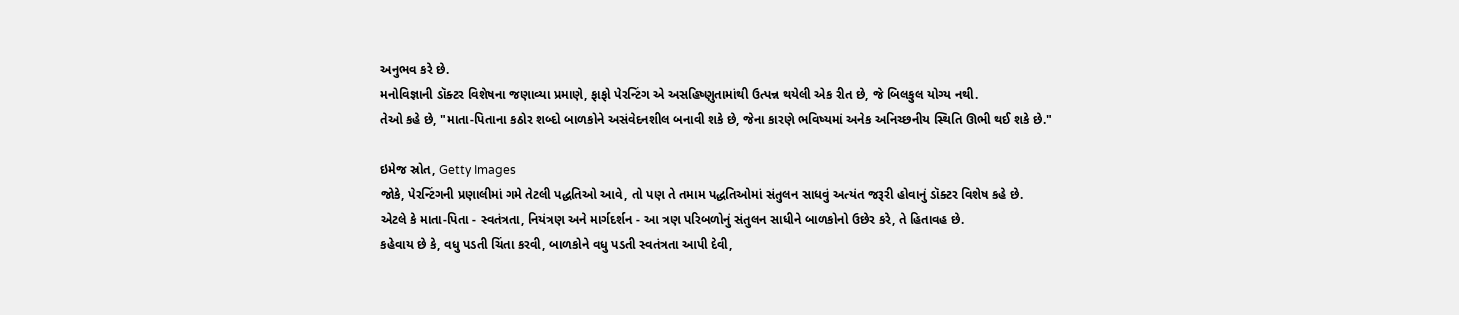અનુભવ કરે છે.
મનોવિજ્ઞાની ડૉક્ટર વિશેષના જણાવ્યા પ્રમાણે, ફાફો પેરન્ટિંગ એ અસહિષ્ણુતામાંથી ઉત્પન્ન થયેલી એક રીત છે, જે બિલકુલ યોગ્ય નથી.
તેઓ કહે છે, "માતા-પિતાના કઠોર શબ્દો બાળકોને અસંવેદનશીલ બનાવી શકે છે, જેના કારણે ભવિષ્યમાં અનેક અનિચ્છનીય સ્થિતિ ઊભી થઈ શકે છે."

ઇમેજ સ્રોત, Getty Images
જોકે, પેરન્ટિંગની પ્રણાલીમાં ગમે તેટલી પદ્ધતિઓ આવે, તો પણ તે તમામ પદ્ધતિઓમાં સંતુલન સાધવું અત્યંત જરૂરી હોવાનું ડૉક્ટર વિશેષ કહે છે.
એટલે કે માતા-પિતા - સ્વતંત્રતા, નિયંત્રણ અને માર્ગદર્શન - આ ત્રણ પરિબળોનું સંતુલન સાધીને બાળકોનો ઉછેર કરે, તે હિતાવહ છે.
કહેવાય છે કે, વધુ પડતી ચિંતા કરવી, બાળકોને વધુ પડતી સ્વતંત્રતા આપી દેવી,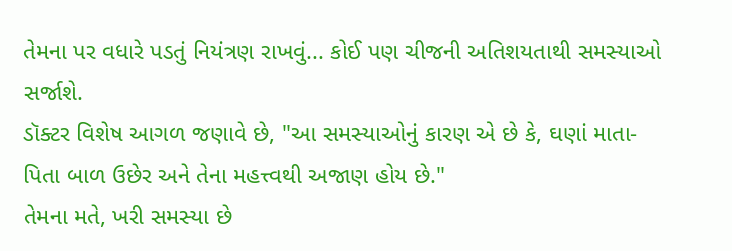તેમના પર વધારે પડતું નિયંત્રણ રાખવું... કોઈ પણ ચીજની અતિશયતાથી સમસ્યાઓ સર્જાશે.
ડૉક્ટર વિશેષ આગળ જણાવે છે, "આ સમસ્યાઓનું કારણ એ છે કે, ઘણાં માતા-પિતા બાળ ઉછેર અને તેના મહત્ત્વથી અજાણ હોય છે."
તેમના મતે, ખરી સમસ્યા છે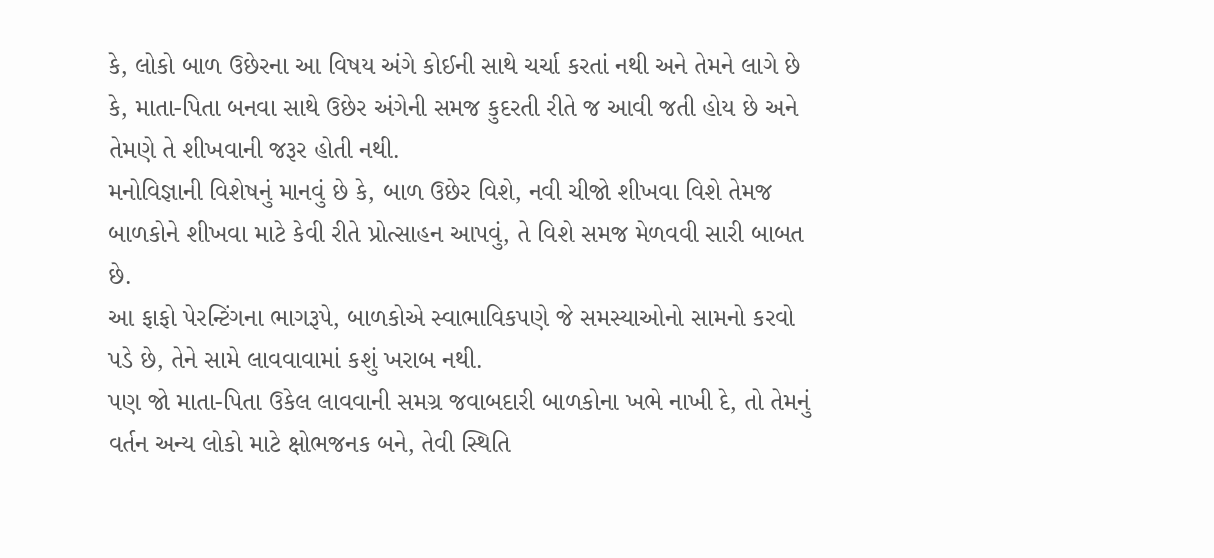કે, લોકો બાળ ઉછેરના આ વિષય અંગે કોઈની સાથે ચર્ચા કરતાં નથી અને તેમને લાગે છે કે, માતા-પિતા બનવા સાથે ઉછેર અંગેની સમજ કુદરતી રીતે જ આવી જતી હોય છે અને તેમણે તે શીખવાની જરૂર હોતી નથી.
મનોવિજ્ઞાની વિશેષનું માનવું છે કે, બાળ ઉછેર વિશે, નવી ચીજો શીખવા વિશે તેમજ બાળકોને શીખવા માટે કેવી રીતે પ્રોત્સાહન આપવું, તે વિશે સમજ મેળવવી સારી બાબત છે.
આ ફાફો પેરન્ટિંગના ભાગરૂપે, બાળકોએ સ્વાભાવિકપણે જે સમસ્યાઓનો સામનો કરવો પડે છે, તેને સામે લાવવાવામાં કશું ખરાબ નથી.
પણ જો માતા-પિતા ઉકેલ લાવવાની સમગ્ર જવાબદારી બાળકોના ખભે નાખી દે, તો તેમનું વર્તન અન્ય લોકો માટે ક્ષોભજનક બને, તેવી સ્થિતિ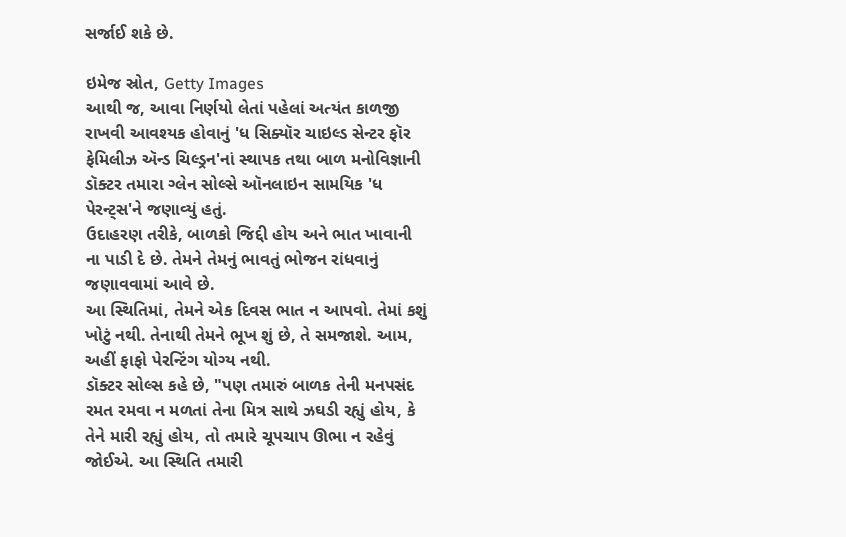સર્જાઈ શકે છે.

ઇમેજ સ્રોત, Getty Images
આથી જ, આવા નિર્ણયો લેતાં પહેલાં અત્યંત કાળજી રાખવી આવશ્યક હોવાનું 'ધ સિક્યૉર ચાઇલ્ડ સેન્ટર ફૉર ફેમિલીઝ ઍન્ડ ચિલ્ડ્રન'નાં સ્થાપક તથા બાળ મનોવિજ્ઞાની ડૉક્ટર તમારા ગ્લેન સોલ્સે ઑનલાઇન સામયિક 'ધ પેરન્ટ્સ'ને જણાવ્યું હતું.
ઉદાહરણ તરીકે, બાળકો જિદ્દી હોય અને ભાત ખાવાની ના પાડી દે છે. તેમને તેમનું ભાવતું ભોજન રાંધવાનું જણાવવામાં આવે છે.
આ સ્થિતિમાં, તેમને એક દિવસ ભાત ન આપવો. તેમાં કશું ખોટું નથી. તેનાથી તેમને ભૂખ શું છે, તે સમજાશે. આમ, અહીં ફાફો પેરન્ટિંગ યોગ્ય નથી.
ડૉક્ટર સોલ્સ કહે છે, "પણ તમારું બાળક તેની મનપસંદ રમત રમવા ન મળતાં તેના મિત્ર સાથે ઝઘડી રહ્યું હોય, કે તેને મારી રહ્યું હોય, તો તમારે ચૂપચાપ ઊભા ન રહેવું જોઈએ. આ સ્થિતિ તમારી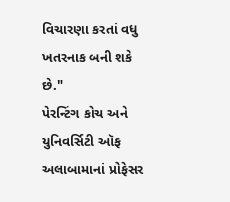વિચારણા કરતાં વધુ ખતરનાક બની શકે છે."
પેરન્ટિંગ કોચ અને યુનિવર્સિટી ઑફ અલાબામાનાં પ્રોફેસર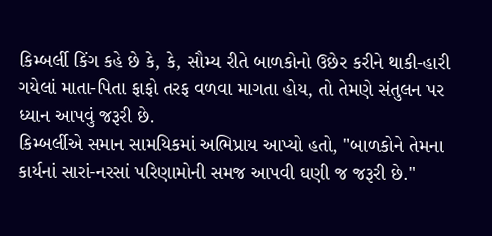કિમ્બર્લી કિંગ કહે છે કે, કે, સૌમ્ય રીતે બાળકોનો ઉછેર કરીને થાકી-હારી ગયેલાં માતા-પિતા ફાફો તરફ વળવા માગતા હોય, તો તેમણે સંતુલન પર ધ્યાન આપવું જરૂરી છે.
કિમ્બર્લીએ સમાન સામયિકમાં અભિપ્રાય આપ્યો હતો, "બાળકોને તેમના કાર્યનાં સારાં-નરસાં પરિણામોની સમજ આપવી ઘણી જ જરૂરી છે."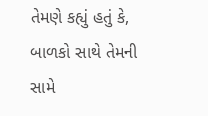તેમણે કહ્યું હતું કે, બાળકો સાથે તેમની સામે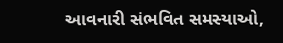આવનારી સંભવિત સમસ્યાઓ,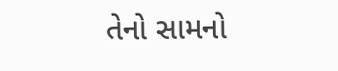તેનો સામનો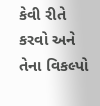કેવી રીતે કરવો અને તેના વિકલ્પો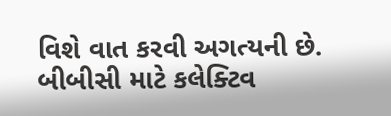વિશે વાત કરવી અગત્યની છે.
બીબીસી માટે કલેક્ટિવ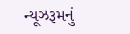ન્યૂઝરૂમનું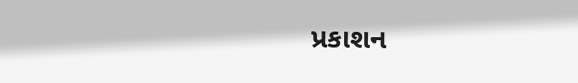પ્રકાશન